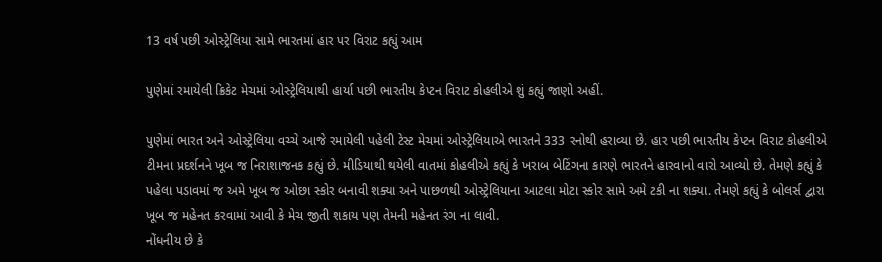13 વર્ષ પછી ઓસ્ટ્રેલિયા સામે ભારતમાં હાર પર વિરાટ કહ્યું આમ

પુણેમાં રમાયેલી ક્રિકેટ મેચમાં ઓસ્ટ્રેલિયાથી હાર્યા પછી ભારતીય કેપ્ટન વિરાટ કોહલીએ શું કહ્યું જાણો અહીં.

પુણેમાં ભારત અને ઓસ્ટ્રેલિયા વચ્ચે આજે રમાયેલી પહેલી ટેસ્ટ મેચમાં ઓસ્ટ્રેલિયાએ ભારતને 333 રનોથી હરાવ્યા છે. હાર પછી ભારતીય કેપ્ટન વિરાટ કોહલીએ ટીમના પ્રદર્શનને ખૂબ જ નિરાશાજનક કહ્યું છે. મીડિયાથી થયેલી વાતમાં કોહલીએ કહ્યું કે ખરાબ બેટિંગના કારણે ભારતને હારવાનો વારો આવ્યો છે. તેમણે કહ્યું કે પહેલા પડાવમાં જ અમે ખૂબ જ ઓછા સ્કોર બનાવી શક્યા અને પાછળથી ઓસ્ટ્રેલિયાના આટલા મોટા સ્કોર સામે અમે ટકી ના શક્યા. તેમણે કહ્યું કે બોલર્સ દ્વારા ખૂબ જ મહેનત કરવામાં આવી કે મેચ જીતી શકાય પણ તેમની મહેનત રંગ ના લાવી.
નોંધનીય છે કે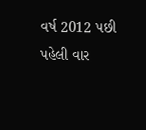વર્ષ 2012 પછી પહેલી વાર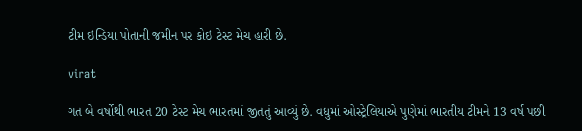ટીમ ઇન્ડિયા પોતાની જમીન પર કોઇ ટેસ્ટ મેચ હારી છે.

virat

ગત બે વર્ષોથી ભારત 20 ટેસ્ટ મેચ ભારતમાં જીતતું આવ્યું છે. વધુમાં ઓસ્ટ્રેલિયાએ પુણેમાં ભારતીય ટીમને 13 વર્ષ પછી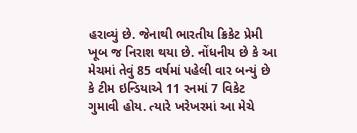હરાવ્યું છે. જેનાથી ભારતીય ક્રિકેટ પ્રેમી ખૂબ જ નિરાશ થયા છે. નોંધનીય છે કે આ મેચમાં તેવું 85 વર્ષમાં પહેલી વાર બન્યું છે કે ટીમ ઇન્ડિયાએ 11 રનમાં 7 વિકેટ ગુમાવી હોય. ત્યારે ખરેખરમાં આ મેચે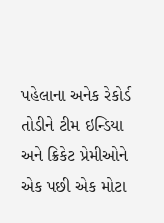પહેલાના અનેક રેકોર્ડ તોડીને ટીમ ઇન્ડિયા અને ક્રિકેટ પ્રેમીઓને એક પછી એક મોટા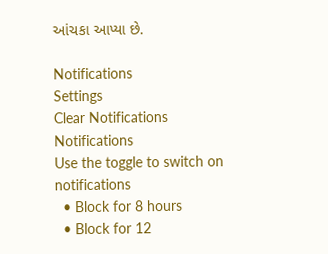આંચકા આપ્યા છે.

Notifications
Settings
Clear Notifications
Notifications
Use the toggle to switch on notifications
  • Block for 8 hours
  • Block for 12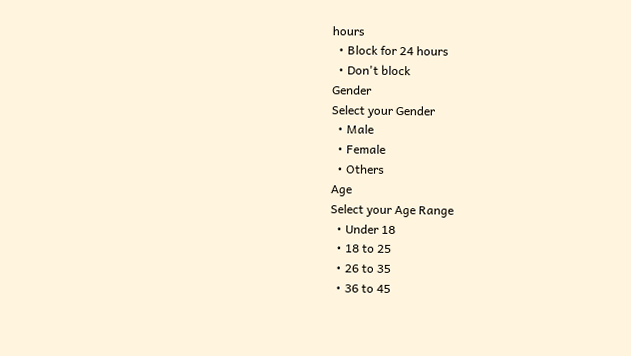hours
  • Block for 24 hours
  • Don't block
Gender
Select your Gender
  • Male
  • Female
  • Others
Age
Select your Age Range
  • Under 18
  • 18 to 25
  • 26 to 35
  • 36 to 45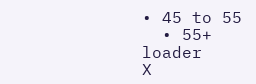• 45 to 55
  • 55+
loader
X